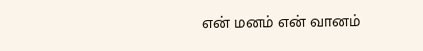என் மனம் என் வானம்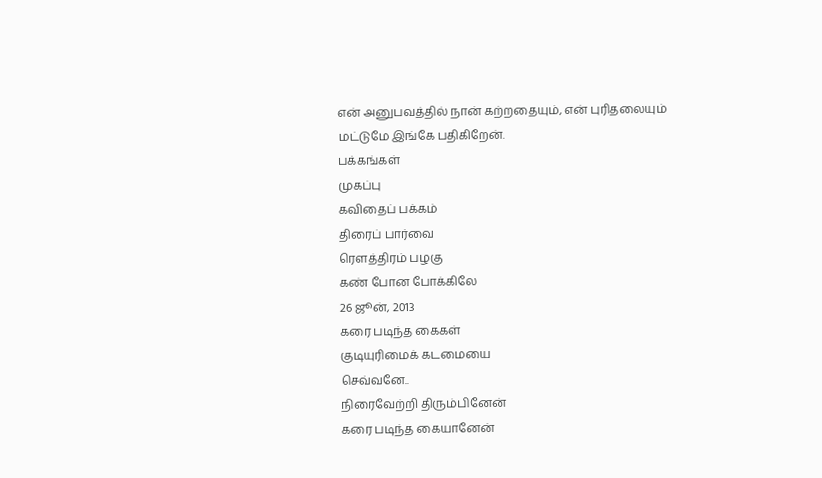என் அனுபவத்தில் நான் கற்றதையும், என் புரிதலையும் மட்டுமே இங்கே பதிகிறேன்.
பக்கங்கள்
முகப்பு
கவிதைப் பக்கம்
திரைப் பார்வை
ரௌத்திரம் பழகு
கண் போன போக்கிலே
26 ஜூன், 2013
கரை படிந்த கைகள்
குடியுரிமைக் கடமையை
செவ்வனே..
நிரைவேற்றி திரும்பினேன்
கரை படிந்த கையானேன்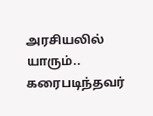அரசியலில் யாரும்.. கரைபடிந்தவர்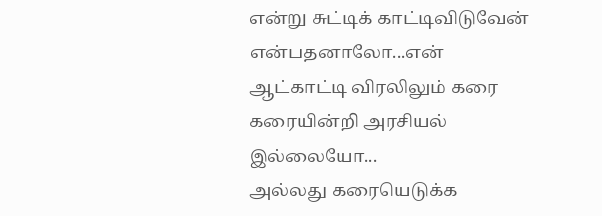என்று சுட்டிக் காட்டிவிடுவேன்
என்பதனாலோ...என்
ஆட்காட்டி விரலிலும் கரை
கரையின்றி அரசியல்
இல்லையோ...
அல்லது கரையெடுக்க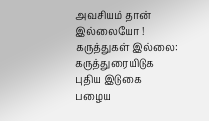அவசியம் தான் இல்லையோ !
கருத்துகள் இல்லை:
கருத்துரையிடுக
புதிய இடுகை
பழைய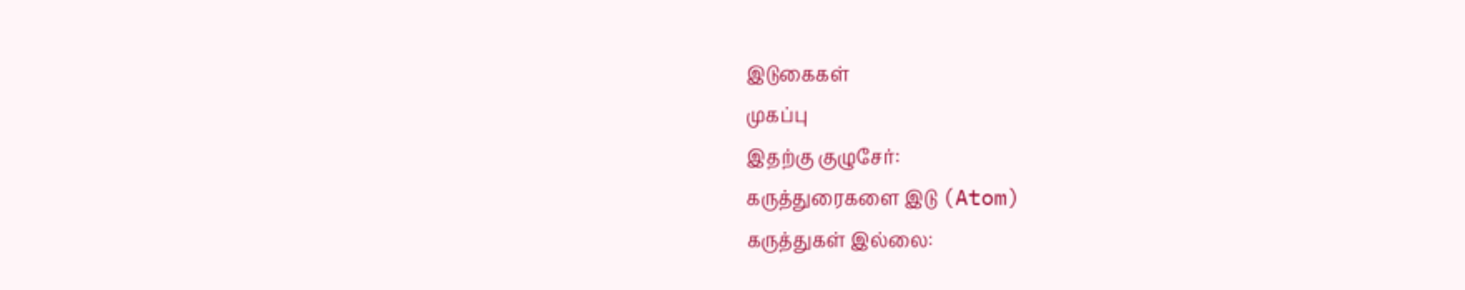இடுகைகள்
முகப்பு
இதற்கு குழுசேர்:
கருத்துரைகளை இடு (Atom)
கருத்துகள் இல்லை: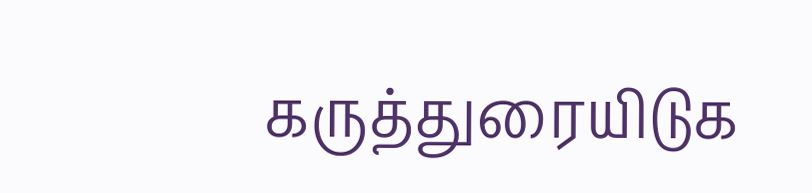கருத்துரையிடுக